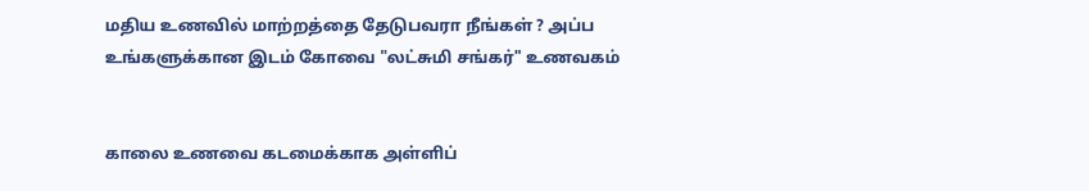மதிய உணவில் மாற்றத்தை தேடுபவரா நீங்கள் ? அப்ப உங்களுக்கான இடம் கோவை "லட்சுமி சங்கர்" உணவகம்


காலை உணவை கடமைக்காக அள்ளிப்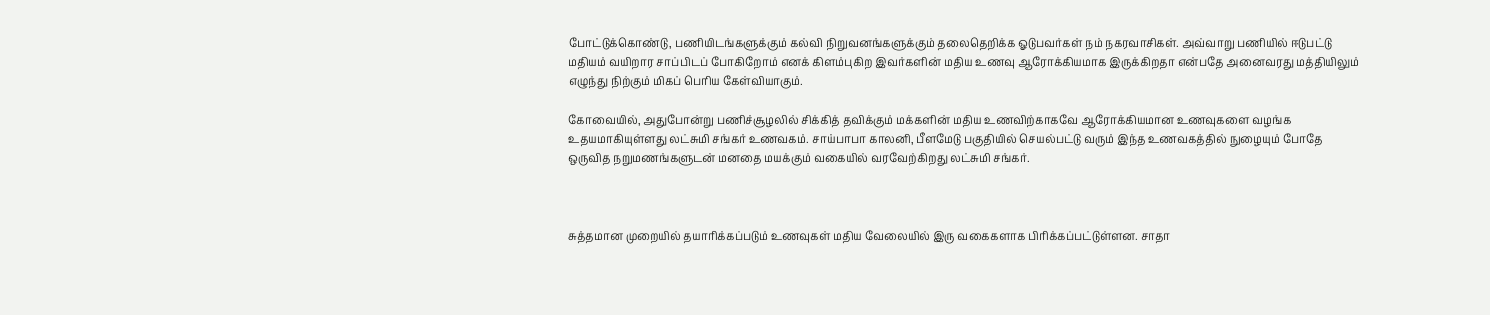போட்டுக்கொண்டு, பணியிடங்களுக்கும் கல்வி நிறுவனங்களுக்கும் தலைதெறிக்க ஓடுபவர்கள் நம் நகரவாசிகள். அவ்வாறு பணியில் ஈடுபட்டு மதியம் வயிறார சாப்பிடப் போகிறோம் எனக் கிளம்புகிற இவர்களின் மதிய உணவு ஆரோக்கியமாக இருக்கிறதா என்பதே அனைவரது மத்தியிலும் எழுந்து நிற்கும் மிகப் பெரிய கேள்வியாகும்.

கோவையில், அதுபோன்று பணிச்சூழலில் சிக்கித் தவிக்கும் மக்களின் மதிய உணவிற்காகவே ஆரோக்கியமான உணவுகளை வழங்க உதயமாகியுள்ளது லட்சுமி சங்கர் உணவகம். சாய்பாபா காலனி, பீளமேடு பகுதியில் செயல்பட்டு வரும் இந்த உணவகத்தில் நுழையும் போதே ஒருவித நறுமணங்களுடன் மனதை மயக்கும் வகையில் வரவேற்கிறது லட்சுமி சங்கர்.



சுத்தமான முறையில் தயாரிக்கப்படும் உணவுகள் மதிய வேலையில் இரு வகைகளாக பிரிக்கப்பட்டுள்ளன. சாதா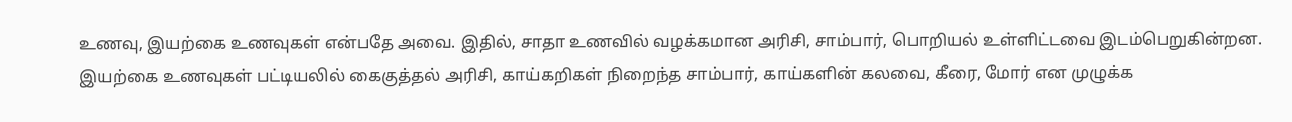உணவு, இயற்கை உணவுகள் என்பதே அவை. இதில், சாதா உணவில் வழக்கமான அரிசி, சாம்பார், பொறியல் உள்ளிட்டவை இடம்பெறுகின்றன. இயற்கை உணவுகள் பட்டியலில் கைகுத்தல் அரிசி, காய்கறிகள் நிறைந்த சாம்பார், காய்களின் கலவை, கீரை, மோர் என முழுக்க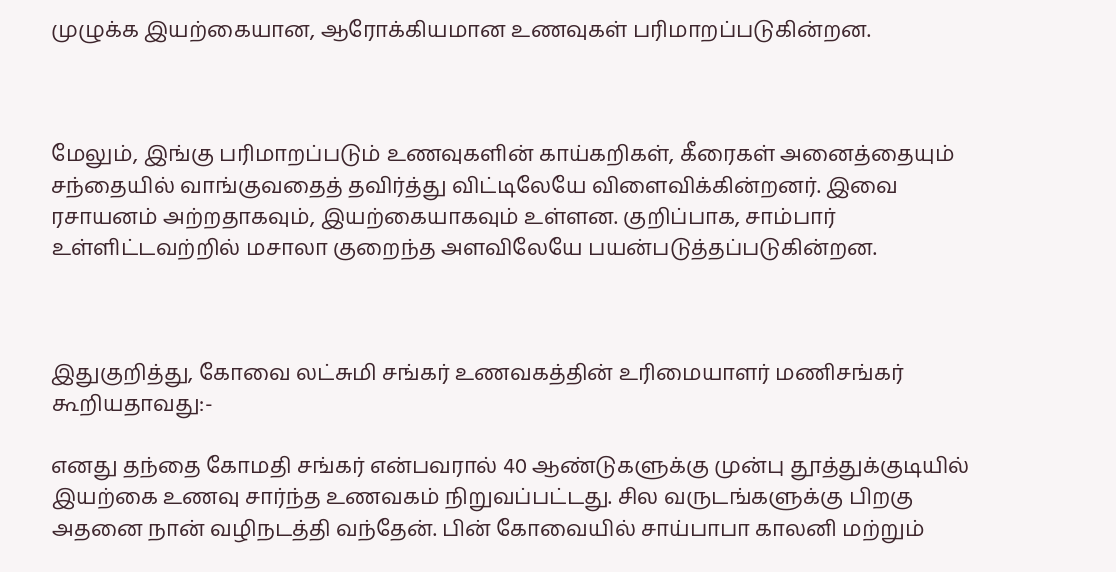முழுக்க இயற்கையான, ஆரோக்கியமான உணவுகள் பரிமாறப்படுகின்றன.



மேலும், இங்கு பரிமாறப்படும் உணவுகளின் காய்கறிகள், கீரைகள் அனைத்தையும் சந்தையில் வாங்குவதைத் தவிர்த்து விட்டிலேயே விளைவிக்கின்றனர். இவை ரசாயனம் அற்றதாகவும், இயற்கையாகவும் உள்ளன. குறிப்பாக, சாம்பார் உள்ளிட்டவற்றில் மசாலா குறைந்த அளவிலேயே பயன்படுத்தப்படுகின்றன.



இதுகுறித்து, கோவை லட்சுமி சங்கர் உணவகத்தின் உரிமையாளர் மணிசங்கர் கூறியதாவது:-

எனது தந்தை கோமதி சங்கர் என்பவரால் 40 ஆண்டுகளுக்கு முன்பு தூத்துக்குடியில் இயற்கை உணவு சார்ந்த உணவகம் நிறுவப்பட்டது. சில வருடங்களுக்கு பிறகு அதனை நான் வழிநடத்தி வந்தேன். பின் கோவையில் சாய்பாபா காலனி மற்றும்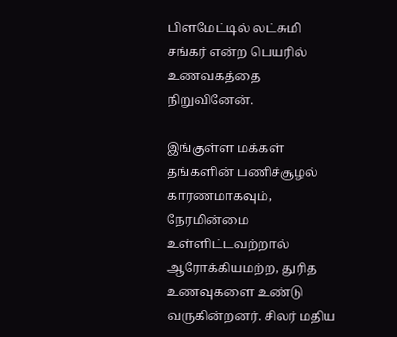பிளமேட்டில் லட்சுமி சங்கர் என்ற பெயரில் உணவகத்தை நிறுவினேன்.

இங்குள்ள மக்கள் தங்களின் பணிச்சூழல் காரணமாகவும், நேரமின்மை உள்ளிட்டவற்றால் ஆரோக்கியமற்ற, துரித உணவுகளை உண்டு வருகின்றனர். சிலர் மதிய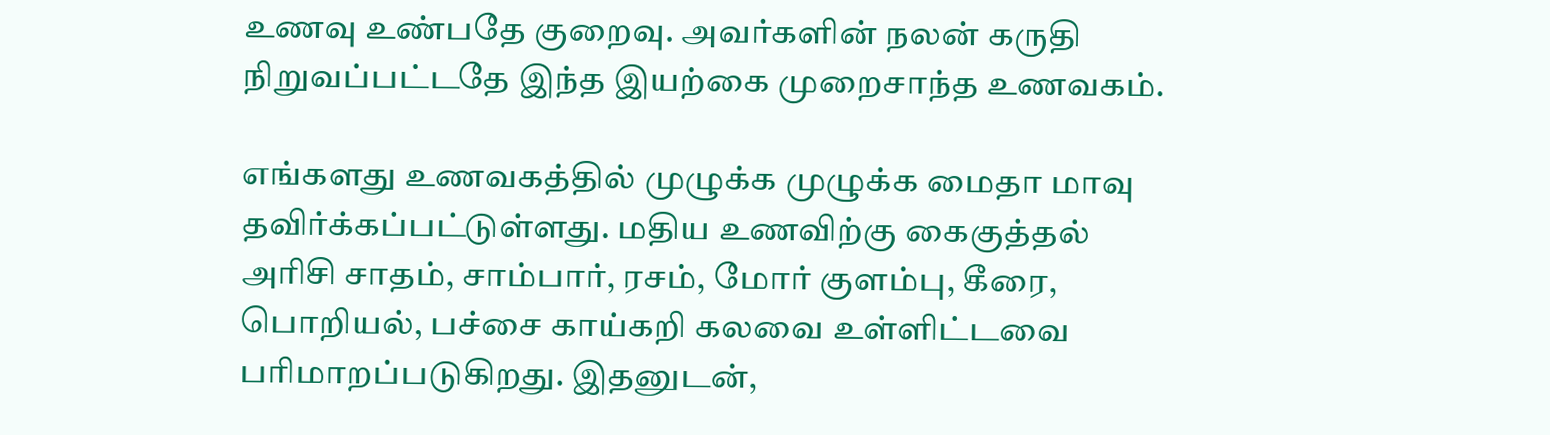உணவு உண்பதே குறைவு. அவர்களின் நலன் கருதி நிறுவப்பட்டதே இந்த இயற்கை முறைசாந்த உணவகம்.

எங்களது உணவகத்தில் முழுக்க முழுக்க மைதா மாவு தவிர்க்கப்பட்டுள்ளது. மதிய உணவிற்கு கைகுத்தல் அரிசி சாதம், சாம்பார், ரசம், மோர் குளம்பு, கீரை, பொறியல், பச்சை காய்கறி கலவை உள்ளிட்டவை பரிமாறப்படுகிறது. இதனுடன்,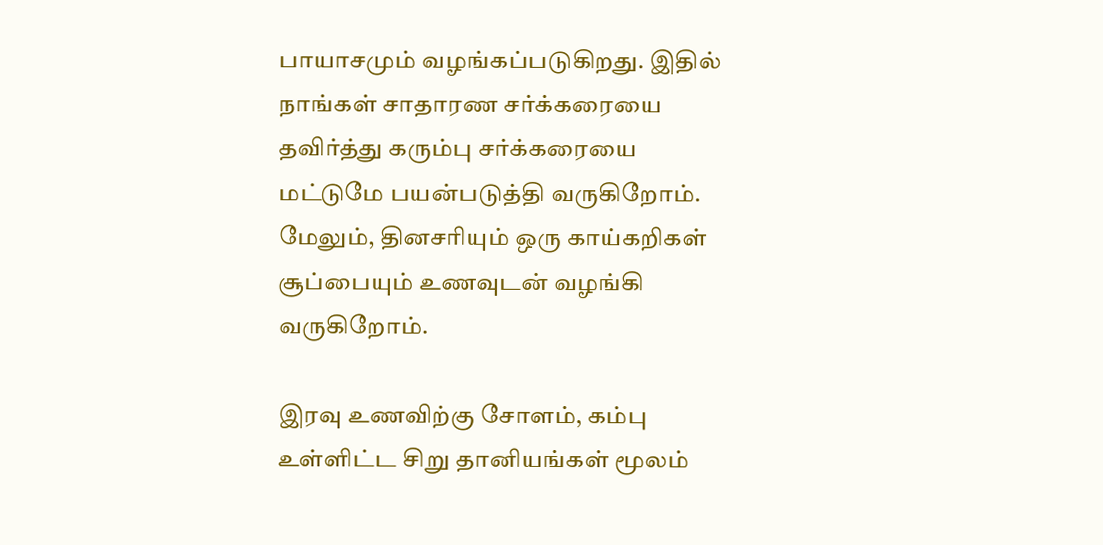பாயாசமும் வழங்கப்படுகிறது. இதில் நாங்கள் சாதாரண சர்க்கரையை தவிர்த்து கரும்பு சர்க்கரையை மட்டுமே பயன்படுத்தி வருகிறோம். மேலும், தினசரியும் ஒரு காய்கறிகள் சூப்பையும் உணவுடன் வழங்கி வருகிறோம்.

இரவு உணவிற்கு சோளம், கம்பு உள்ளிட்ட சிறு தானியங்கள் மூலம்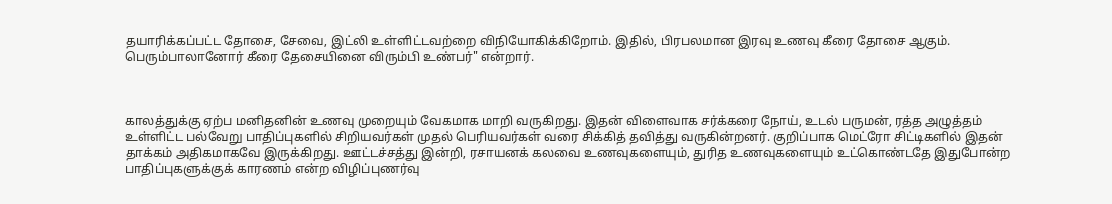தயாரிக்கப்பட்ட தோசை, சேவை, இட்லி உள்ளிட்டவற்றை விநியோகிக்கிறோம். இதில், பிரபலமான இரவு உணவு கீரை தோசை ஆகும். பெரும்பாலானோர் கீரை தேசையினை விரும்பி உண்பர்" என்றார்.



காலத்துக்கு ஏற்ப மனிதனின் உணவு முறையும் வேகமாக மாறி வருகிறது. இதன் விளைவாக சர்க்கரை நோய், உடல் பருமன், ரத்த அழுத்தம் உள்ளிட்ட பல்வேறு பாதிப்புகளில் சிறியவர்கள் முதல் பெரியவர்கள் வரை சிக்கித் தவித்து வருகின்றனர். குறிப்பாக மெட்ரோ சிட்டிகளில் இதன் தாக்கம் அதிகமாகவே இருக்கிறது. ஊட்டச்சத்து இன்றி, ரசாயனக் கலவை உணவுகளையும், துரித உணவுகளையும் உட்கொண்டதே இதுபோன்ற பாதிப்புகளுக்குக் காரணம் என்ற விழிப்புணர்வு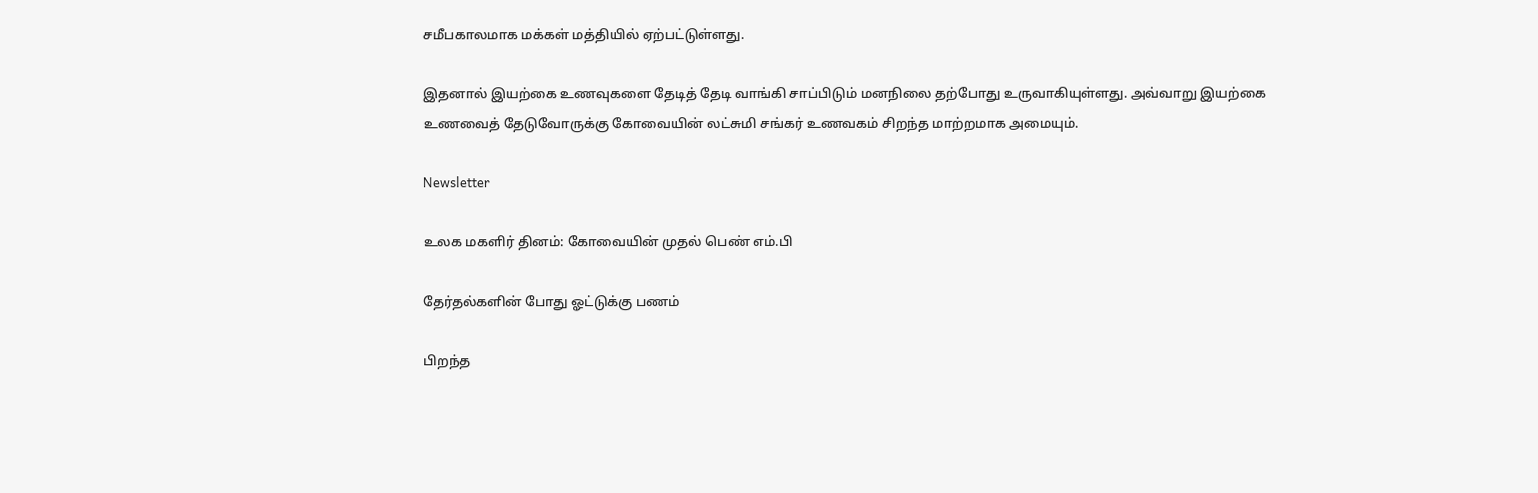சமீபகாலமாக மக்கள் மத்தியில் ஏற்பட்டுள்ளது.

இதனால் இயற்கை உணவுகளை தேடித் தேடி வாங்கி சாப்பிடும் மனநிலை தற்போது உருவாகியுள்ளது. அவ்வாறு இயற்கை உணவைத் தேடுவோருக்கு கோவையின் லட்சுமி சங்கர் உணவகம் சிறந்த மாற்றமாக அமையும்.

Newsletter

உலக மகளிர் தினம்: கோவையின் முதல் பெண் எம்.பி

தேர்தல்களின் போது ஓட்டுக்கு பணம்

பிறந்த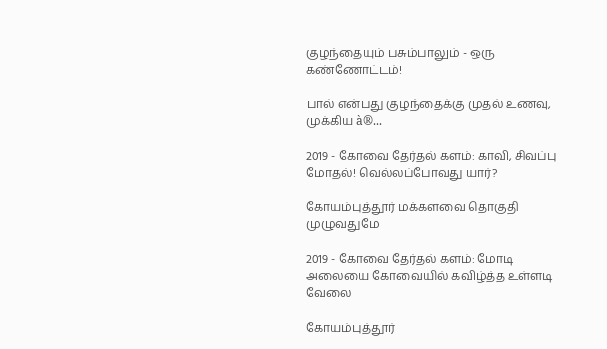குழந்தையும் பசும்பாலும் - ஒரு கண்ணோட்டம்!

பால் என்பது குழந்தைக்கு முதல் உணவு, முக்கிய à®...

2019 - கோவை தேர்தல் களம்: காவி, சிவப்பு மோதல்! வெல்லப்போவது யார்?

கோயம்புத்தூர் மக்களவை தொகுதி முழுவதுமே

2019 - கோவை தேர்தல் களம்: மோடி அலையை கோவையில் கவிழ்த்த உள்ளடி வேலை

கோயம்புத்தூர்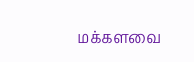மக்களவை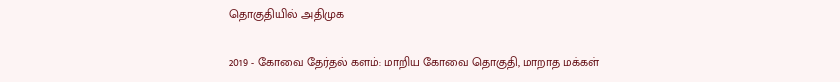தொகுதியில் அதிமுக

2019 - கோவை தேர்தல் களம்: மாறிய கோவை தொகுதி, மாறாத மக்கள்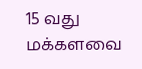15 வது மக்களவை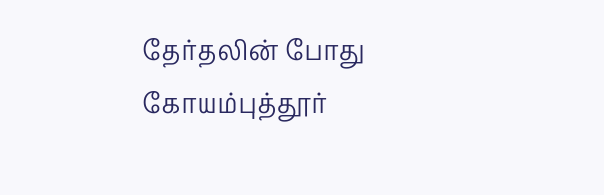தேர்தலின் போது கோயம்புத்தூர்